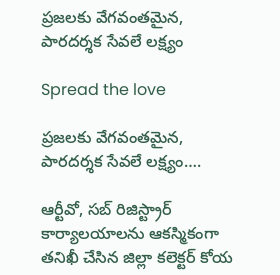ప్రజలకు వేగవంతమైన, పారదర్శక సేవలే లక్ష్యం

Spread the love

ప్రజలకు వేగవంతమైన, పారదర్శక సేవలే లక్ష్యం….

ఆర్టీవో, సబ్‌ రిజిస్ట్రార్ కార్యాలయాలను ఆకస్మికంగా తనిఖీ చేసిన జిల్లా కలెక్టర్ కోయ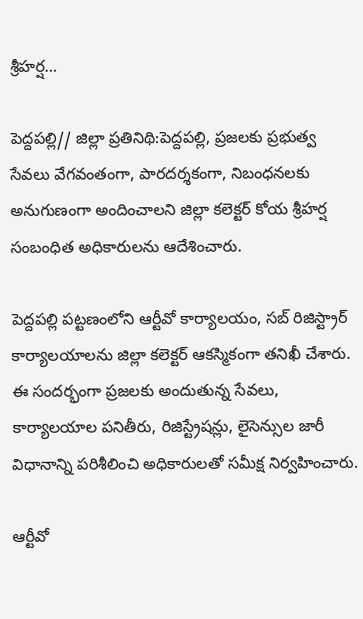శ్రీహర్ష…

పెద్దపల్లి// జిల్లా ప్రతినిథి:పెద్దపల్లి, ప్రజలకు ప్రభుత్వ సేవలు వేగవంతంగా, పారదర్శకంగా, నిబంధనలకు అనుగుణంగా అందించాలని జిల్లా కలెక్టర్ కోయ శ్రీహర్ష సంబంధిత అధికారులను ఆదేశించారు.

పెద్దపల్లి పట్టణంలోని ఆర్టీవో కార్యాలయం, సబ్‌ రిజిస్ట్రార్ కార్యాలయాలను జిల్లా కలెక్టర్ ఆకస్మికంగా తనిఖీ చేశారు. ఈ సందర్భంగా ప్రజలకు అందుతున్న సేవలు, కార్యాలయాల పనితీరు, రిజిస్ట్రేషన్లు, లైసెన్సుల జారీ విధానాన్ని పరిశీలించి అధికారులతో సమీక్ష నిర్వహించారు.

ఆర్టీవో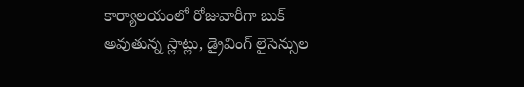కార్యాలయంలో రోజువారీగా బుక్ అవుతున్న స్లాట్లు, డ్రైవింగ్ లైసెన్సుల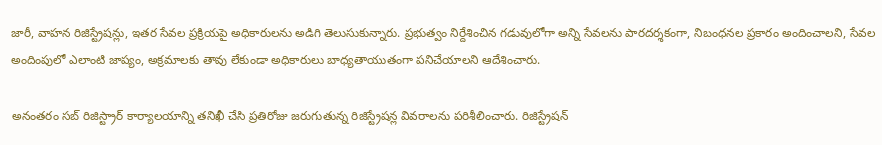జారీ, వాహన రిజిస్ట్రేషన్లు, ఇతర సేవల ప్రక్రియపై అధికారులను అడిగి తెలుసుకున్నారు. ప్రభుత్వం నిర్దేశించిన గడువులోగా అన్ని సేవలను పారదర్శకంగా, నిబంధనల ప్రకారం అందించాలని, సేవల అందింపులో ఎలాంటి జాప్యం, అక్రమాలకు తావు లేకుండా అధికారులు బాధ్యతాయుతంగా పనిచేయాలని ఆదేశించారు.

అనంతరం సబ్‌ రిజిస్ట్రార్ కార్యాలయాన్ని తనిఖీ చేసి ప్రతిరోజు జరుగుతున్న రిజిస్ట్రేషన్ల వివరాలను పరిశీలించారు. రిజిస్ట్రేషన్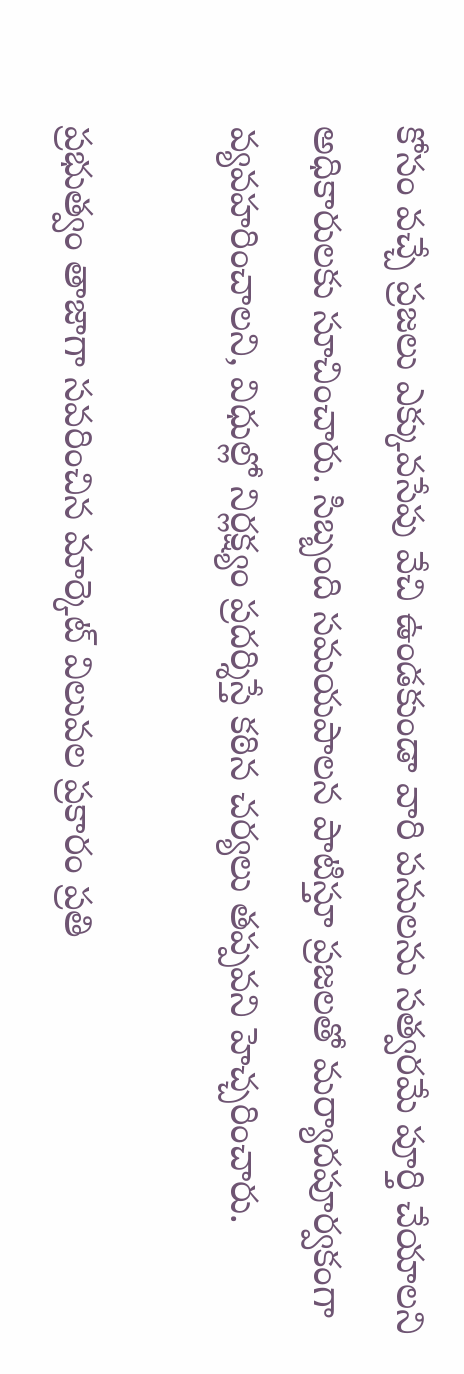కోసం వచ్చే ప్రజలు ఎక్కువసేపు వేచి ఉండకుండా వారి పనులను సత్వరమే పూర్తి చేయాలని అధికారులకు సూచించారు. సిబ్బంది సమయపాలన పాటిస్తూ ప్రజలతో మర్యాదపూర్వకంగా వ్యవహరించాలని, విధుల్లో నిర్లక్ష్యం ప్రదర్శిస్తే కఠిన చర్యలు తప్పవని హెచ్చరించారు.

ప్రభుత్వం తాజాగా సవరించిన మార్కెట్ విలువల ప్రకారం ప్రతి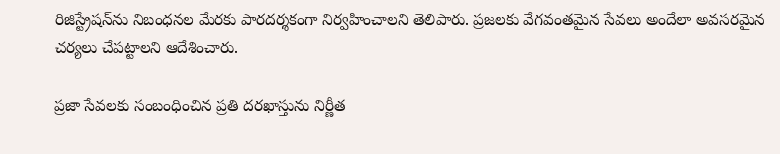రిజిస్ట్రేషన్‌ను నిబంధనల మేరకు పారదర్శకంగా నిర్వహించాలని తెలిపారు. ప్రజలకు వేగవంతమైన సేవలు అందేలా అవసరమైన చర్యలు చేపట్టాలని ఆదేశించారు.

ప్రజా సేవలకు సంబంధించిన ప్రతి దరఖాస్తును నిర్ణీత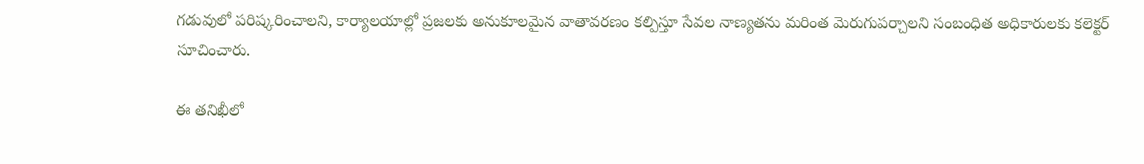గడువులో పరిష్కరించాలని, కార్యాలయాల్లో ప్రజలకు అనుకూలమైన వాతావరణం కల్పిస్తూ సేవల నాణ్యతను మరింత మెరుగుపర్చాలని సంబంధిత అధికారులకు కలెక్టర్ సూచించారు.

ఈ తనిఖీలో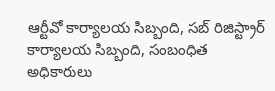ఆర్టీవో కార్యాలయ సిబ్బంది, సబ్‌ రిజిస్ట్రార్ కార్యాలయ సిబ్బంది, సంబంధిత అధికారులు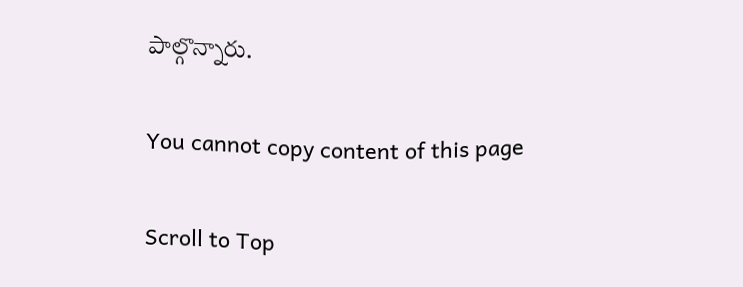పాల్గొన్నారు.

You cannot copy content of this page

Scroll to Top